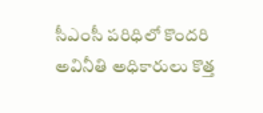సీఎంసీ పరిధిలో కొందరి అవినీతి అధికారులు కొత్త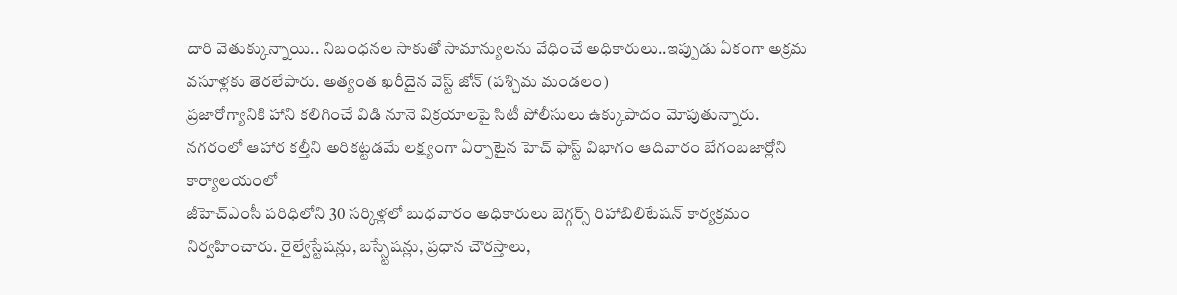దారి వెతుక్కున్నాయి.. నిబంధనల సాకుతో సామాన్యులను వేధించే అధికారులు..ఇప్పుడు ఏకంగా అక్రమ వసూళ్లకు తెరలేపారు. అత్యంత ఖరీదైన వెస్ట్ జోన్ (పశ్చిమ మండలం)
ప్రజారోగ్యానికి హాని కలిగించే విడి నూనె విక్రయాలపై సిటీ పోలీసులు ఉక్కుపాదం మోపుతున్నారు. నగరంలో ఆహార కల్తీని అరికట్టడమే లక్ష్యంగా ఏర్పాటైన హెచ్ ఫాస్ట్ విభాగం ఆదివారం బేగంబజార్లోని కార్యాలయంలో
జీహెచ్ఎంసీ పరిధిలోని 30 సర్కిళ్లలో బుధవారం అధికారులు బెగ్గర్స్ రిహాబిలిటేషన్ కార్యక్రమం నిర్వహించారు. రైల్వేస్టేషన్లు, బస్స్టేషన్లు, ప్రధాన చౌరస్తాలు,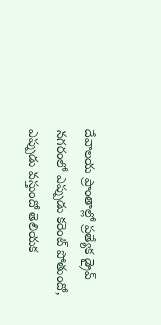దేవాలయ ప్రాంతాల్లో ప్రత్యేక డ్రైవ్
నగరంలో ఎప్పుడు కరెంట్ పోతుందో, ఎప్పుడు వస్తుందో తెలియక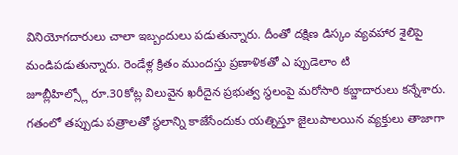వినియోగదారులు చాలా ఇబ్బందులు పడుతున్నారు. దీంతో దక్షిణ డిస్కం వ్యవహార శైలిపై మండిపడుతున్నారు. రెండేళ్ల క్రితం ముందస్తు ప్రణాళికతో ఎ ప్పుడెలాం టి
జూబ్లీహిల్స్లో రూ.30కోట్ల విలువైన ఖరీదైన ప్రభుత్వ స్థలంపై మరోసారి కబ్జాదారులు కన్నేశారు. గతంలో తప్పుడు పత్రాలతో స్థలాన్ని కాజేసేందుకు యత్నిస్తూ జైలుపాలయిన వ్యక్తులు తాజాగా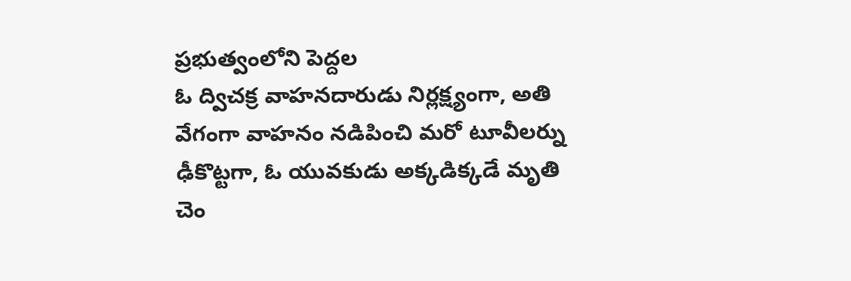ప్రభుత్వంలోని పెద్దల
ఓ ద్విచక్ర వాహనదారుడు నిర్లక్ష్యంగా, అతి వేగంగా వాహనం నడిపించి మరో టూవీలర్ను ఢీకొట్టగా, ఓ యువకుడు అక్కడిక్కడే మృతి చెం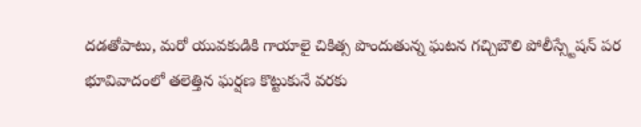దడతోపాటు, మరో యువకుడికి గాయాలై చికిత్స పొందుతున్న ఘటన గచ్చిబౌలి పోలీస్స్టేషన్ పర
భూవివాదంలో తలెత్తిన ఘర్షణ కొట్టుకునే వరకు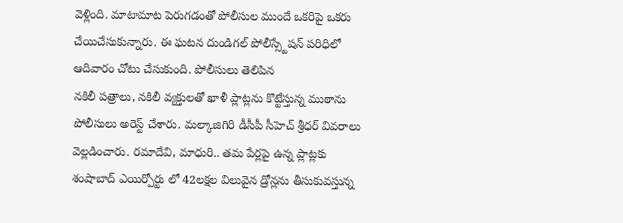వెళ్లింది. మాటామాట పెరుగడంతో పోలీసుల ముందే ఒకరిపై ఒకరు చేయిచేసుకున్నారు. ఈ ఘటన దుండిగల్ పోలీస్స్టేషన్ పరిధిలో ఆదివారం చోటు చేసుకుంది. పోలీసులు తెలిపిన
నకిలీ పత్రాలు, నకిలీ వ్యక్తులతో ఖాళీ ప్లాట్లను కొట్టేస్తున్న ముఠాను పోలీసులు అరెస్ట్ చేశారు. మల్కాజిగిరి డీసీపీ సీహెచ్ శ్రీధర్ వివరాలు వెల్లడించారు. రమాదేవి, మాధురి.. తమ పేర్లపై ఉన్న ప్లాట్లకు
శంషాబాద్ ఎయిర్పోర్టు లో 42లక్షల విలువైన డ్రోన్లను తీసుకువస్తున్న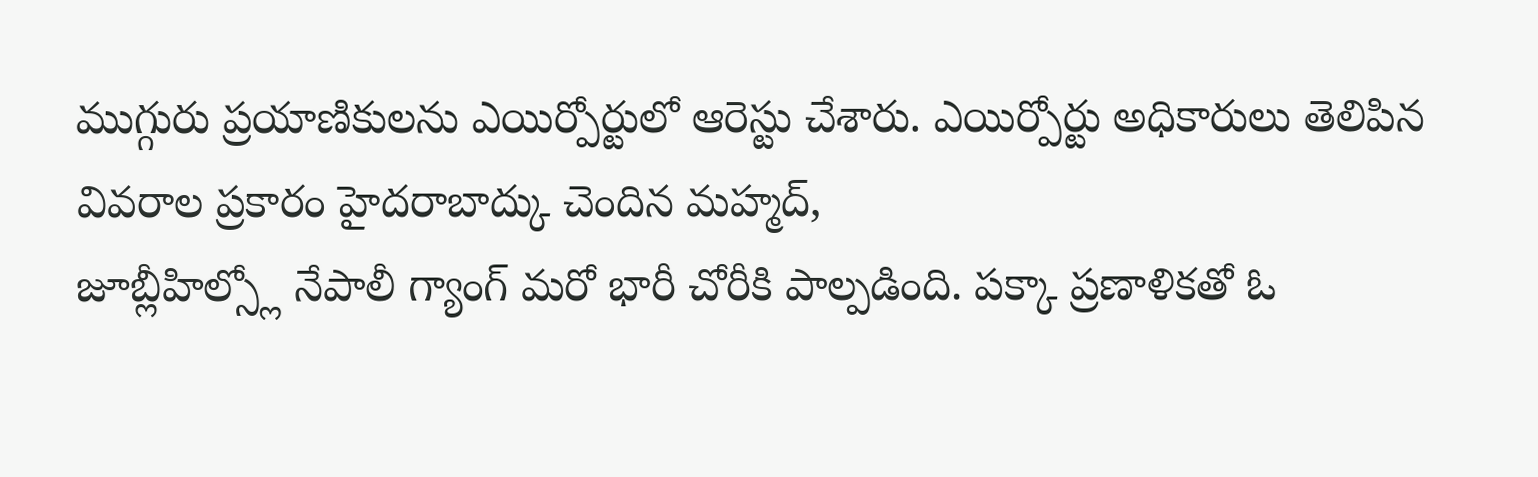ముగ్గురు ప్రయాణికులను ఎయిర్పోర్టులో ఆరెస్టు చేశారు. ఎయిర్పోర్టు అధికారులు తెలిపిన వివరాల ప్రకారం హైదరాబాద్కు చెందిన మహ్మద్,
జూబ్లీహిల్స్లో నేపాలీ గ్యాంగ్ మరో భారీ చోరీకి పాల్పడింది. పక్కా ప్రణాళికతో ఓ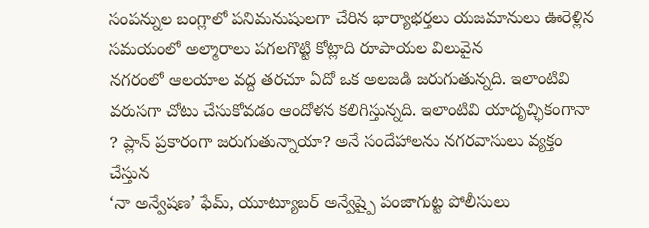సంపన్నుల బంగ్లాలో పనిమనుషులగా చేరిన భార్యాభర్తలు యజమానులు ఊరెళ్లిన సమయంలో అల్మారాలు పగలగొట్టి కోట్లాది రూపాయల విలువైన
నగరంలో ఆలయాల వద్ద తరచూ ఏదో ఒక అలజడి జరుగుతున్నది. ఇలాంటివి వరుసగా చోటు చేసుకోవడం ఆందోళన కలిగిస్తున్నది. ఇలాంటివి యాదృచ్ఛికంగానా ? ప్లాన్ ప్రకారంగా జరుగుతున్నాయా? అనే సందేహాలను నగరవాసులు వ్యక్తం చేస్తున
‘నా అన్వేషణ’ ఫేమ్, యూట్యూబర్ అన్వేష్పై పంజాగుట్ట పోలీసులు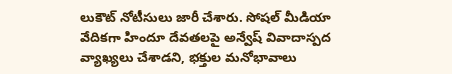లుకౌట్ నోటీసులు జారీ చేశారు. సోషల్ మీడియా వేదికగా హిందూ దేవతలపై అన్వేష్ వివాదాస్పద వ్యాఖ్యలు చేశాడని, భక్తుల మనోభావాలు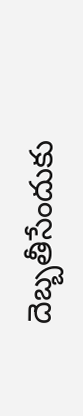దెబ్బతీసేందుకు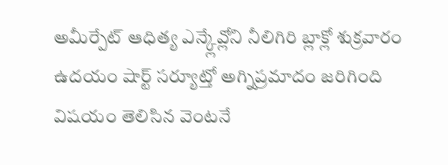అమీర్పేట్ ఆధిత్య ఎన్క్లేవ్లోని నీలిగిరి బ్లాక్లో శుక్రవారం ఉదయం షార్ట్ సర్యూట్తో అగ్నిప్రమాదం జరిగింది
విషయం తెలిసిన వెంటనే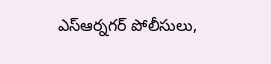ఎస్ఆర్నగర్ పోలీసులు,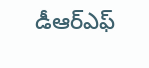డీఆర్ఎఫ్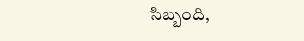సిబ్బంది,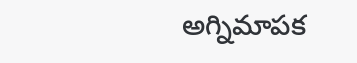అగ్నిమాపక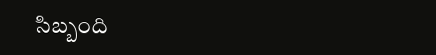సిబ్బంది